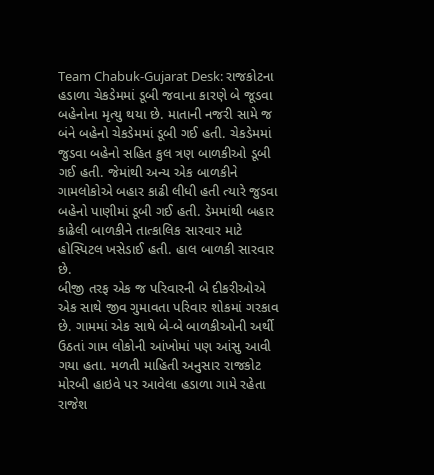Team Chabuk-Gujarat Desk: રાજકોટના હડાળા ચેકડેમમાં ડૂબી જવાના કારણે બે જૂડવા બહેનોના મૃત્યુ થયા છે. માતાની નજરી સામે જ બંને બહેનો ચેકડેમમાં ડૂબી ગઈ હતી. ચેકડેમમાં જુડવા બહેનો સહિત કુલ ત્રણ બાળકીઓ ડૂબી ગઈ હતી. જેમાંથી અન્ય એક બાળકીને ગામલોકોએ બહાર કાઢી લીધી હતી ત્યારે જુડવા બહેનો પાણીમાં ડૂબી ગઈ હતી. ડેમમાંથી બહાર કાઢેલી બાળકીને તાત્કાલિક સારવાર માટે હોસ્પિટલ ખસેડાઈ હતી. હાલ બાળકી સારવાર છે.
બીજી તરફ એક જ પરિવારની બે દીકરીઓએ એક સાથે જીવ ગુમાવતા પરિવાર શોકમાં ગરકાવ છે. ગામમાં એક સાથે બે-બે બાળકીઓની અર્થી ઉઠતાં ગામ લોકોની આંખોમાં પણ આંસુ આવી ગયા હતા. મળતી માહિતી અનુસાર રાજકોટ મોરબી હાઇવે પર આવેલા હડાળા ગામે રહેતા રાજેશ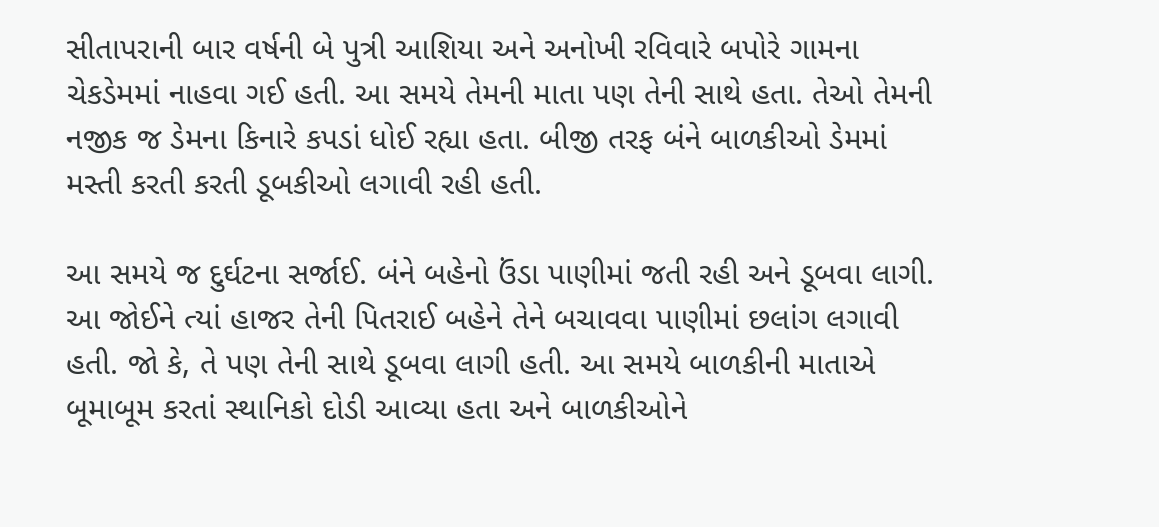સીતાપરાની બાર વર્ષની બે પુત્રી આશિયા અને અનોખી રવિવારે બપોરે ગામના ચેકડેમમાં નાહવા ગઈ હતી. આ સમયે તેમની માતા પણ તેની સાથે હતા. તેઓ તેમની નજીક જ ડેમના કિનારે કપડાં ધોઈ રહ્યા હતા. બીજી તરફ બંને બાળકીઓ ડેમમાં મસ્તી કરતી કરતી ડૂબકીઓ લગાવી રહી હતી.

આ સમયે જ દુર્ઘટના સર્જાઈ. બંને બહેનો ઉંડા પાણીમાં જતી રહી અને ડૂબવા લાગી. આ જોઈને ત્યાં હાજર તેની પિતરાઈ બહેને તેને બચાવવા પાણીમાં છલાંગ લગાવી હતી. જો કે, તે પણ તેની સાથે ડૂબવા લાગી હતી. આ સમયે બાળકીની માતાએ બૂમાબૂમ કરતાં સ્થાનિકો દોડી આવ્યા હતા અને બાળકીઓને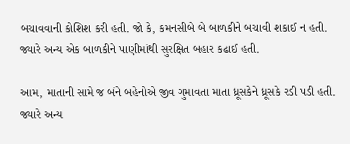બચાવવાની કોશિશ કરી હતી. જો કે, કમનસીબે બે બાળકીને બચાવી શકાઈ ન હતી. જ્યારે અન્ય એક બાળકીને પાણીમાંથી સુરક્ષિત બહાર કઢાઈ હતી.

આમ, માતાની સામે જ બંને બહેનોએ જીવ ગુમાવતા માતા ધ્રૂસકેને ધ્રૂસકે રડી પડી હતી. જ્યારે અન્ય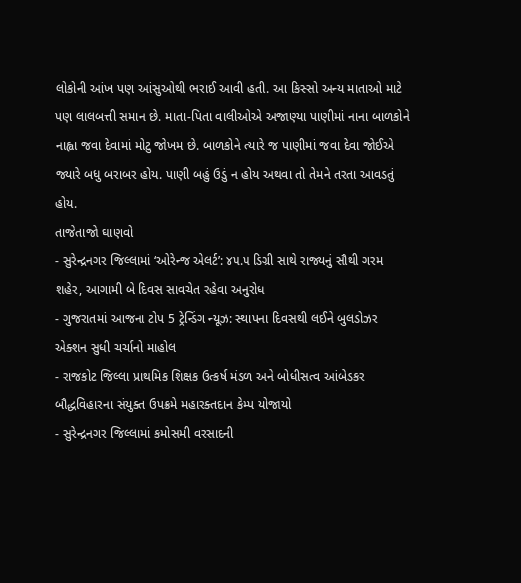લોકોની આંખ પણ આંસુઓથી ભરાઈ આવી હતી. આ કિસ્સો અન્ય માતાઓ માટે પણ લાલબત્તી સમાન છે. માતા-પિતા વાલીઓએ અજાણ્યા પાણીમાં નાના બાળકોને નાહ્વા જવા દેવામાં મોટુ જોખમ છે. બાળકોને ત્યારે જ પાણીમાં જવા દેવા જોઈએ જ્યારે બધુ બરાબર હોય. પાણી બહું ઉડું ન હોય અથવા તો તેમને તરતા આવડતું હોય.
તાજેતાજો ઘાણવો
- સુરેન્દ્રનગર જિલ્લામાં ‘ઓરેન્જ એલર્ટ’: ૪૫.૫ ડિગ્રી સાથે રાજ્યનું સૌથી ગરમ શહેર, આગામી બે દિવસ સાવચેત રહેવા અનુરોધ
- ગુજરાતમાં આજના ટોપ 5 ટ્રેન્ડિંગ ન્યૂઝ: સ્થાપના દિવસથી લઈને બુલડોઝર એક્શન સુધી ચર્ચાનો માહોલ
- રાજકોટ જિલ્લા પ્રાથમિક શિક્ષક ઉત્કર્ષ મંડળ અને બોધીસત્વ આંબેડકર બૌદ્ધવિહારના સંયુક્ત ઉપક્રમે મહારક્તદાન કેમ્પ યોજાયો
- સુરેન્દ્રનગર જિલ્લામાં કમોસમી વરસાદની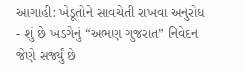આગાહી: ખેડૂતોને સાવચેતી રાખવા અનુરોધ
- શું છે ખડગેનું “અભણ ગુજરાત” નિવેદન જેણે સર્જ્યું છે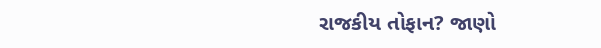રાજકીય તોફાન? જાણો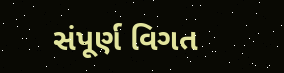સંપૂર્ણ વિગત